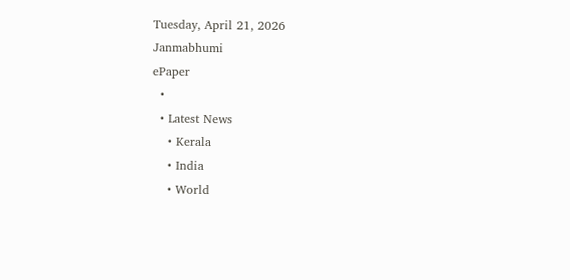Tuesday, April 21, 2026
Janmabhumi
ePaper
  •
  • Latest News
    • Kerala
    • India
    • World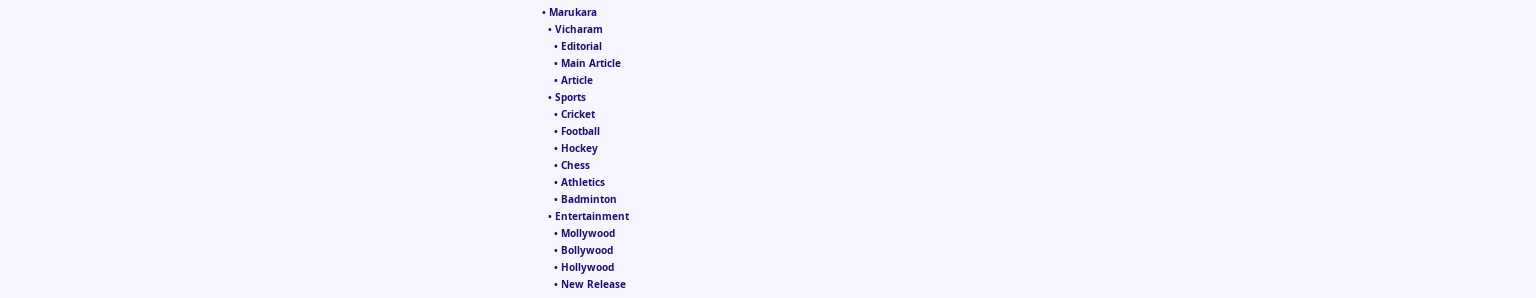• Marukara
  • Vicharam
    • Editorial
    • Main Article
    • Article
  • Sports
    • Cricket
    • Football
    • Hockey
    • Chess
    • Athletics
    • Badminton
  • Entertainment
    • Mollywood
    • Bollywood
    • Hollywood
    • New Release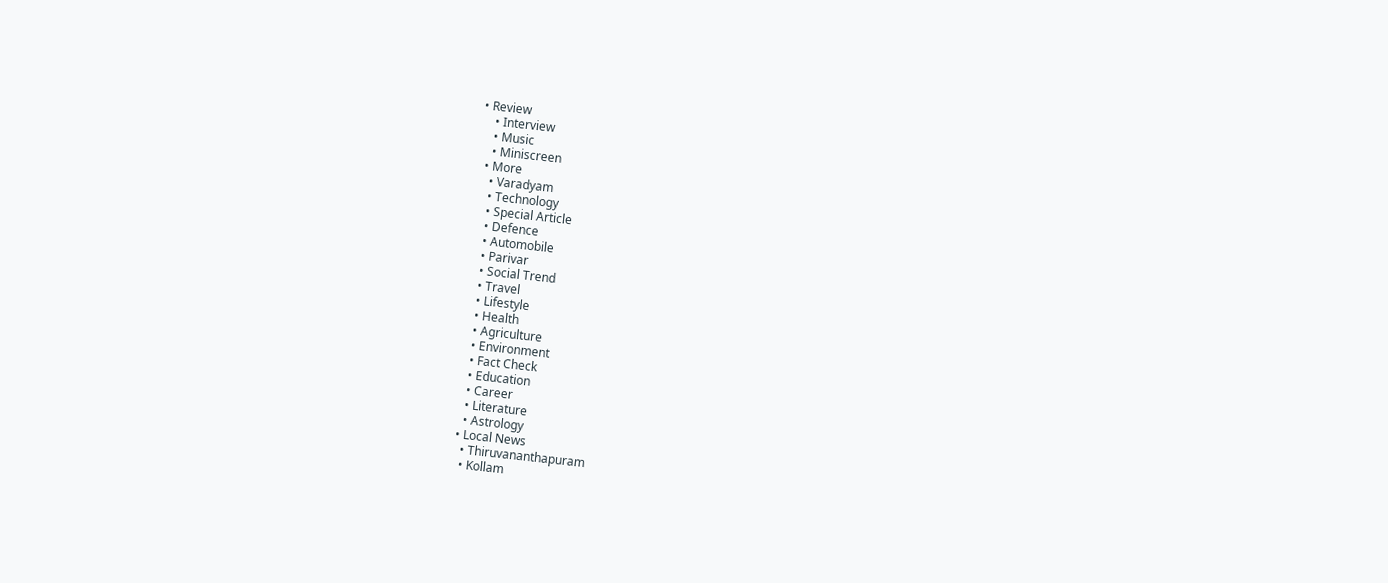• Review
    • Interview
    • Music
    • Miniscreen
  • More
    • Varadyam
    • Technology
    • Special Article
    • Defence
    • Automobile
    • Parivar
    • Social Trend
    • Travel
    • Lifestyle
    • Health
    • Agriculture
    • Environment
    • Fact Check
    • Education
    • Career
    • Literature
    • Astrology
  • Local News
    • Thiruvananthapuram
    • Kollam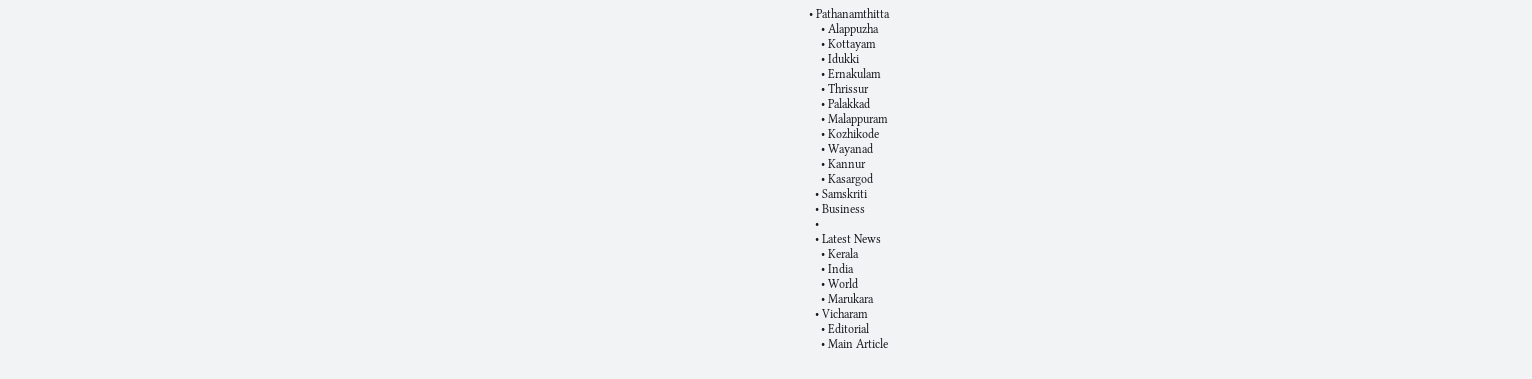• Pathanamthitta
    • Alappuzha
    • Kottayam
    • Idukki
    • Ernakulam
    • Thrissur
    • Palakkad
    • Malappuram
    • Kozhikode
    • Wayanad
    • Kannur
    • Kasargod
  • Samskriti
  • Business
  •
  • Latest News
    • Kerala
    • India
    • World
    • Marukara
  • Vicharam
    • Editorial
    • Main Article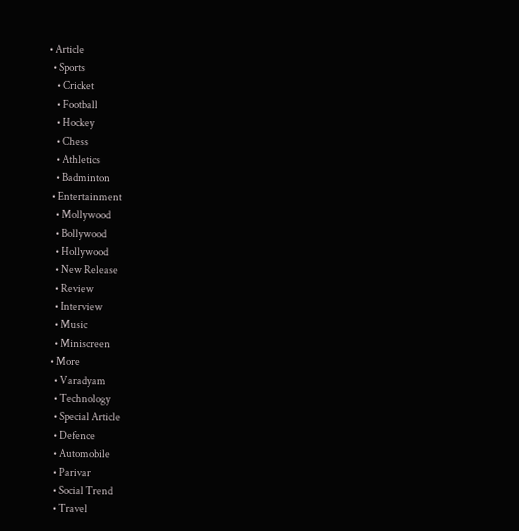• Article
  • Sports
    • Cricket
    • Football
    • Hockey
    • Chess
    • Athletics
    • Badminton
  • Entertainment
    • Mollywood
    • Bollywood
    • Hollywood
    • New Release
    • Review
    • Interview
    • Music
    • Miniscreen
  • More
    • Varadyam
    • Technology
    • Special Article
    • Defence
    • Automobile
    • Parivar
    • Social Trend
    • Travel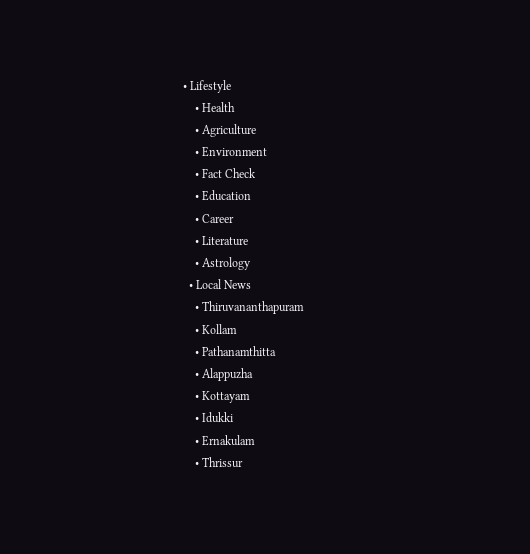• Lifestyle
    • Health
    • Agriculture
    • Environment
    • Fact Check
    • Education
    • Career
    • Literature
    • Astrology
  • Local News
    • Thiruvananthapuram
    • Kollam
    • Pathanamthitta
    • Alappuzha
    • Kottayam
    • Idukki
    • Ernakulam
    • Thrissur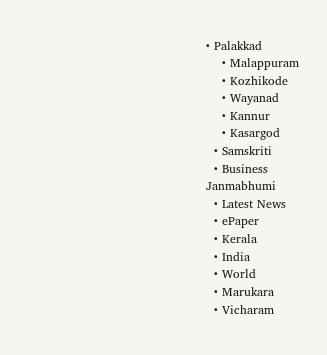• Palakkad
    • Malappuram
    • Kozhikode
    • Wayanad
    • Kannur
    • Kasargod
  • Samskriti
  • Business
Janmabhumi
  • Latest News
  • ePaper
  • Kerala
  • India
  • World
  • Marukara
  • Vicharam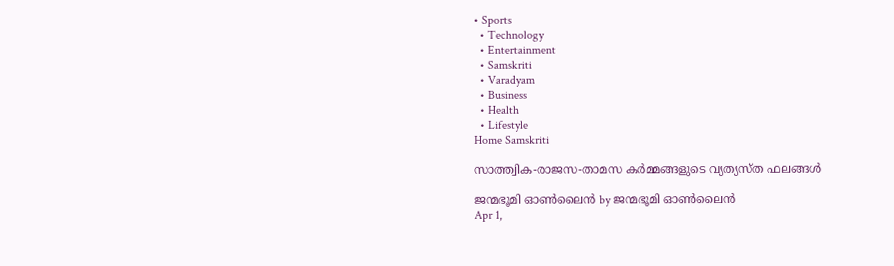• Sports
  • Technology
  • Entertainment
  • Samskriti
  • Varadyam
  • Business
  • Health
  • Lifestyle
Home Samskriti

സാത്ത്വിക-രാജസ-താമസ കർമ്മങ്ങളുടെ വ്യത്യസ്ത ഫലങ്ങൾ

ജന്മഭൂമി ഓണ്‍ലൈന്‍ by ജന്മഭൂമി ഓണ്‍ലൈന്‍
Apr 1,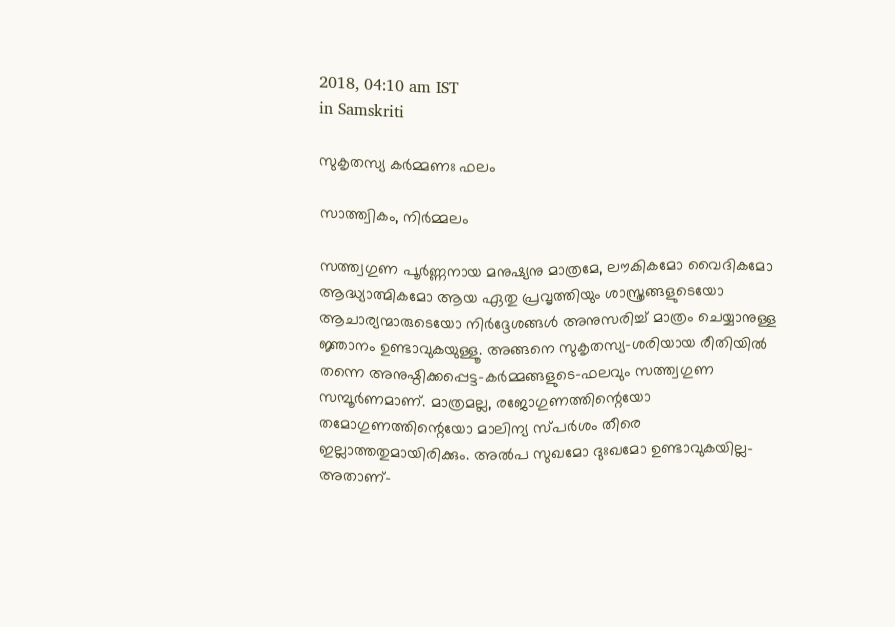2018, 04:10 am IST
in Samskriti

സുകൃതസ്യ കര്‍മ്മണഃ ഫലം

സാത്ത്വികം, നിര്‍മ്മലം

സത്ത്വഗുണ പൂര്‍ണ്ണനായ മനുഷ്യനു മാത്രമേ, ലൗകികമോ വൈദികമോ ആദ്ധ്യാത്മികമോ ആയ ഏതു പ്രവൃത്തിയും ശാസ്ത്രങ്ങളുടെയോ ആചാര്യന്മാരുടെയോ നിര്‍ദ്ദേശങ്ങള്‍ അനുസരിച്ച് മാത്രം ചെയ്യാനുള്ള ജ്ഞാനം ഉണ്ടാവുകയുള്ളൂ. അങ്ങനെ സുകൃതസ്യ-ശരിയായ രീതിയില്‍ തന്നെ അനുഷ്ഠിക്കപ്പെട്ട-കര്‍മ്മങ്ങളുടെ-ഫലവും സത്ത്വഗുണ സമ്പൂര്‍ണമാണ്. മാത്രമല്ല, രജോഗുണത്തിന്റെയോ തമോഗുണത്തിന്റെയോ മാലിന്യ സ്പര്‍ശം തീരെ ഇല്ലാത്തതുമായിരിക്കും. അല്‍പ സുഖമോ ദുഃഖമോ ഉണ്ടാവുകയില്ല-അതാണ്-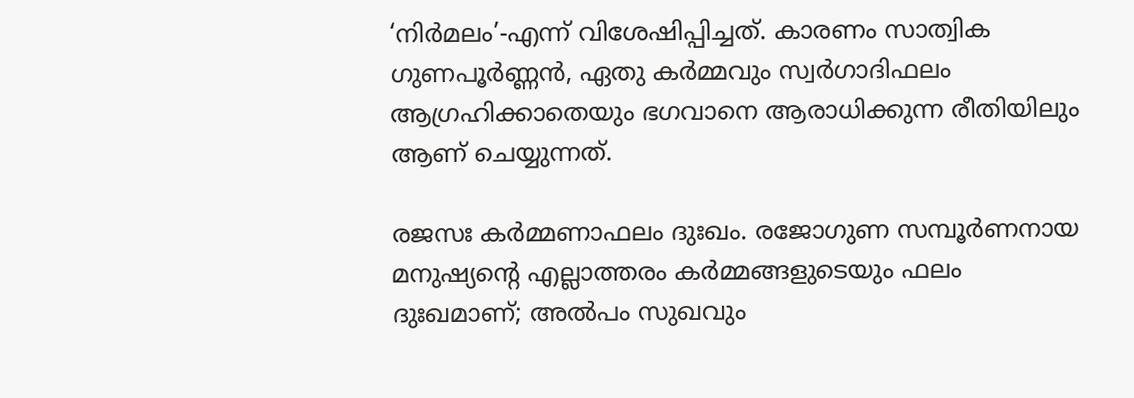‘നിര്‍മലം’-എന്ന് വിശേഷിപ്പിച്ചത്. കാരണം സാത്വിക ഗുണപൂര്‍ണ്ണന്‍, ഏതു കര്‍മ്മവും സ്വര്‍ഗാദിഫലം ആഗ്രഹിക്കാതെയും ഭഗവാനെ ആരാധിക്കുന്ന രീതിയിലും ആണ് ചെയ്യുന്നത്.

രജസഃ കര്‍മ്മണാഫലം ദുഃഖം. രജോഗുണ സമ്പൂര്‍ണനായ മനുഷ്യന്റെ എല്ലാത്തരം കര്‍മ്മങ്ങളുടെയും ഫലം ദുഃഖമാണ്; അല്‍പം സുഖവും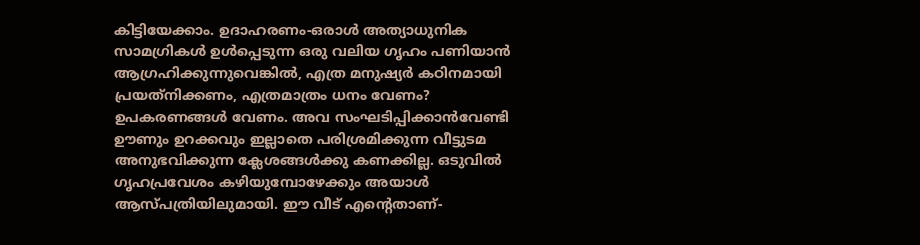കിട്ടിയേക്കാം. ഉദാഹരണം-ഒരാള്‍ അത്യാധുനിക സാമഗ്രികള്‍ ഉള്‍പ്പെടുന്ന ഒരു വലിയ ഗൃഹം പണിയാന്‍ ആഗ്രഹിക്കുന്നുവെങ്കില്‍, എത്ര മനുഷ്യര്‍ കഠിനമായി പ്രയത്‌നിക്കണം, എത്രമാത്രം ധനം വേണം? ഉപകരണങ്ങള്‍ വേണം. അവ സംഘടിപ്പിക്കാന്‍വേണ്ടി ഊണും ഉറക്കവും ഇല്ലാതെ പരിശ്രമിക്കുന്ന വീട്ടുടമ അനുഭവിക്കുന്ന ക്ലേശങ്ങള്‍ക്കു കണക്കില്ല. ഒടുവില്‍ ഗൃഹപ്രവേശം കഴിയുമ്പോഴേക്കും അയാള്‍ ആസ്പത്രിയിലുമായി. ഈ വീട് എന്റെതാണ്-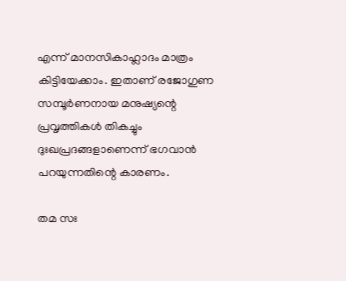എന്ന് മാനസികാഹ്ലാദം മാത്രം കിട്ടിയേക്കാം. ഇതാണ് രജോഗുണ സമ്പൂര്‍ണനായ മനുഷ്യന്റെ പ്രവൃത്തികള്‍ തികച്ചും ദുഃഖപ്രദങ്ങളാണെന്ന് ഭഗവാന്‍ പറയുന്നതിന്റെ കാരണം.

തമ സഃ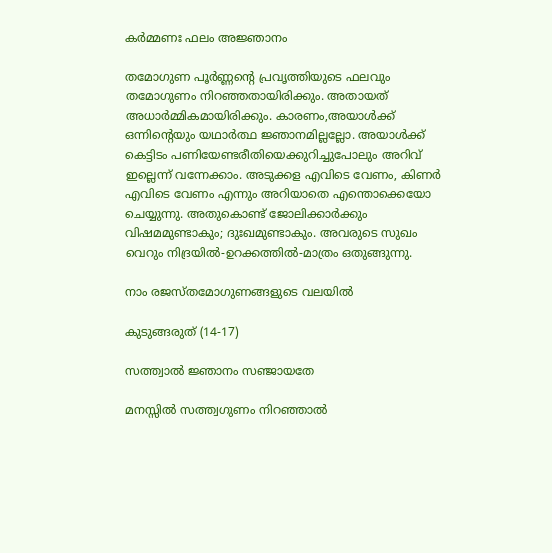കര്‍മ്മണഃ ഫലം അജ്ഞാനം

തമോഗുണ പൂര്‍ണ്ണന്റെ പ്രവൃത്തിയുടെ ഫലവും തമോഗുണം നിറഞ്ഞതായിരിക്കും. അതായത് അധാര്‍മ്മികമായിരിക്കും. കാരണം,അയാള്‍ക്ക് ഒന്നിന്റെയും യഥാര്‍ത്ഥ ജ്ഞാനമില്ലല്ലോ. അയാള്‍ക്ക് കെട്ടിടം പണിയേണ്ടരീതിയെക്കുറിച്ചുപോലും അറിവ് ഇല്ലെന്ന് വന്നേക്കാം. അടുക്കള എവിടെ വേണം, കിണര്‍ എവിടെ വേണം എന്നും അറിയാതെ എന്തൊക്കെയോ ചെയ്യുന്നു. അതുകൊണ്ട് ജോലിക്കാര്‍ക്കും വിഷമമുണ്ടാകും; ദുഃഖമുണ്ടാകും. അവരുടെ സുഖം വെറും നിദ്രയില്‍-ഉറക്കത്തില്‍-മാത്രം ഒതുങ്ങുന്നു.

നാം രജസ്തമോഗുണങ്ങളുടെ വലയില്‍

കുടുങ്ങരുത് (14-17)

സത്ത്വാല്‍ ജ്ഞാനം സഞ്ജായതേ

മനസ്സില്‍ സത്ത്വഗുണം നിറഞ്ഞാല്‍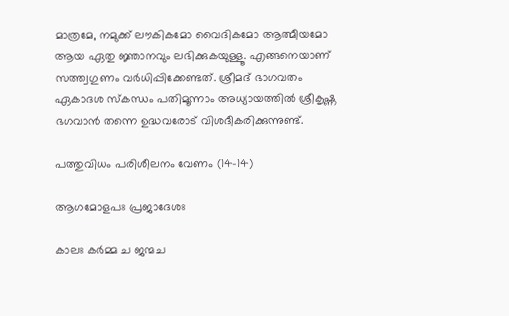മാത്രമേ, നമുക്ക് ലൗകികമോ വൈദികമോ ആത്മീയമോ ആയ ഏതു ജ്ഞാനവും ലഭിക്കുകയുള്ളൂ. എങ്ങനെയാണ് സത്ത്വഗുണം വര്‍ധിപ്പിക്കേണ്ടത്. ശ്രീമദ് ഭാഗവതം ഏകാദശ സ്‌കന്ധം പതിമൂന്നാം അധ്യായത്തില്‍ ശ്രീകൃഷ്ണ ഭഗവാന്‍ തന്നെ ഉദ്ധവരോട് വിശദീകരിക്കുന്നുണ്ട്.

പത്തുവിധം പരിശീലനം വേണം (14-14)

ആഗമോളപഃ പ്രജാദേശഃ

കാലഃ കര്‍മ്മ ച ജന്മച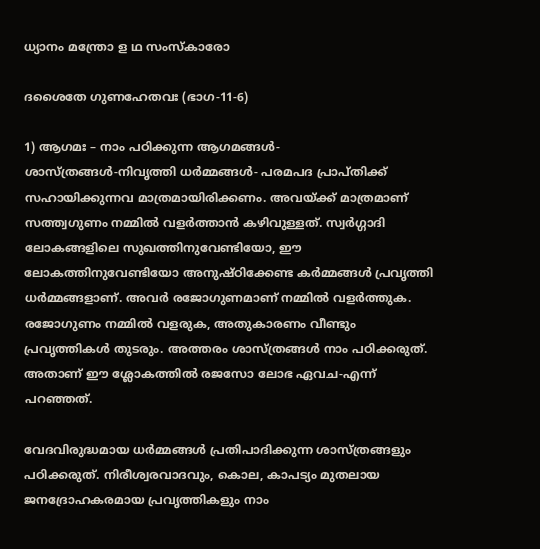ധ്യാനം മന്ത്രോ ള ഥ സംസ്‌കാരോ

ദശൈതേ ഗുണഹേതവഃ (ഭാഗ-11-6)

1) ആഗമഃ – നാം പഠിക്കുന്ന ആഗമങ്ങള്‍- ശാസ്ത്രങ്ങള്‍-നിവൃത്തി ധര്‍മ്മങ്ങള്‍- പരമപദ പ്രാപ്തിക്ക് സഹായിക്കുന്നവ മാത്രമായിരിക്കണം. അവയ്‌ക്ക് മാത്രമാണ് സത്ത്വഗുണം നമ്മില്‍ വളര്‍ത്താന്‍ കഴിവുള്ളത്. സ്വര്‍ഗ്ഗാദി ലോകങ്ങളിലെ സുഖത്തിനുവേണ്ടിയോ, ഈ ലോകത്തിനുവേണ്ടിയോ അനുഷ്ഠിക്കേണ്ട കര്‍മ്മങ്ങള്‍ പ്രവൃത്തി ധര്‍മ്മങ്ങളാണ്. അവര്‍ രജോഗുണമാണ് നമ്മില്‍ വളര്‍ത്തുക. രജോഗുണം നമ്മില്‍ വളരുക, അതുകാരണം വീണ്ടും പ്രവൃത്തികള്‍ തുടരും. അത്തരം ശാസ്ത്രങ്ങള്‍ നാം പഠിക്കരുത്. അതാണ് ഈ ശ്ലോകത്തില്‍ രജസോ ലോഭ ഏവച-എന്ന് പറഞ്ഞത്.

വേദവിരുദ്ധമായ ധര്‍മ്മങ്ങള്‍ പ്രതിപാദിക്കുന്ന ശാസ്ത്രങ്ങളും പഠിക്കരുത്. നിരീശ്വരവാദവും, കൊല, കാപട്യം മുതലായ ജനദ്രോഹകരമായ പ്രവൃത്തികളും നാം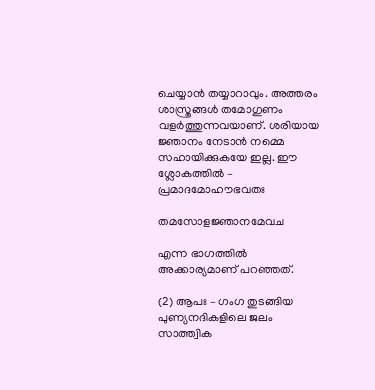ചെയ്യാന്‍ തയ്യാറാവും. അത്തരം ശാസ്ത്രങ്ങള്‍ തമോഗുണം വളര്‍ത്തുന്നവയാണ്. ശരിയായ ജ്ഞാനം നേടാന്‍ നമ്മെ സഹായിക്കുകയേ ഇല്ല. ഈ ശ്ലോകത്തില്‍ – പ്രമാദമോഹൗഭവതഃ

തമസോളജ്ഞാനമേവച

എന്ന ഭാഗത്തില്‍ അക്കാര്യമാണ് പറഞ്ഞത്.

(2) ആപഃ – ഗംഗ തുടങ്ങിയ പുണ്യനദികളിലെ ജലം സാത്ത്വിക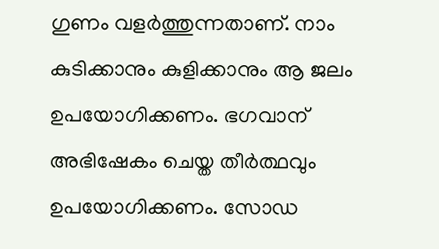ഗുണം വളര്‍ത്തുന്നതാണ്. നാം കുടിക്കാനും കുളിക്കാനും ആ ജലം ഉപയോഗിക്കണം. ഭഗവാന് അഭിഷേകം ചെയ്ത തീര്‍ത്ഥവും ഉപയോഗിക്കണം. സോഡ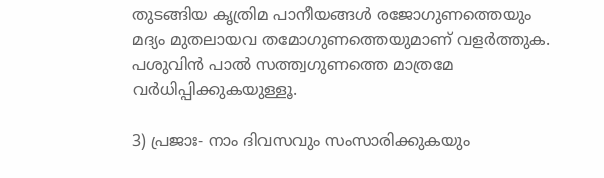തുടങ്ങിയ കൃത്രിമ പാനീയങ്ങള്‍ രജോഗുണത്തെയും മദ്യം മുതലായവ തമോഗുണത്തെയുമാണ് വളര്‍ത്തുക. പശുവിന്‍ പാല്‍ സത്ത്വഗുണത്തെ മാത്രമേ വര്‍ധിപ്പിക്കുകയുള്ളൂ.

3) പ്രജാഃ- നാം ദിവസവും സംസാരിക്കുകയും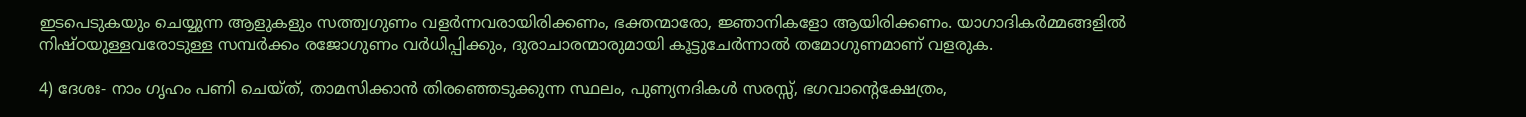ഇടപെടുകയും ചെയ്യുന്ന ആളുകളും സത്ത്വഗുണം വളര്‍ന്നവരായിരിക്കണം, ഭക്തന്മാരോ, ജ്ഞാനികളോ ആയിരിക്കണം. യാഗാദികര്‍മ്മങ്ങളില്‍ നിഷ്ഠയുള്ളവരോടുള്ള സമ്പര്‍ക്കം രജോഗുണം വര്‍ധിപ്പിക്കും, ദുരാചാരന്മാരുമായി കൂട്ടുചേര്‍ന്നാല്‍ തമോഗുണമാണ് വളരുക.

4) ദേശഃ- നാം ഗൃഹം പണി ചെയ്ത്, താമസിക്കാന്‍ തിരഞ്ഞെടുക്കുന്ന സ്ഥലം, പുണ്യനദികള്‍ സരസ്സ്, ഭഗവാന്റെക്ഷേത്രം,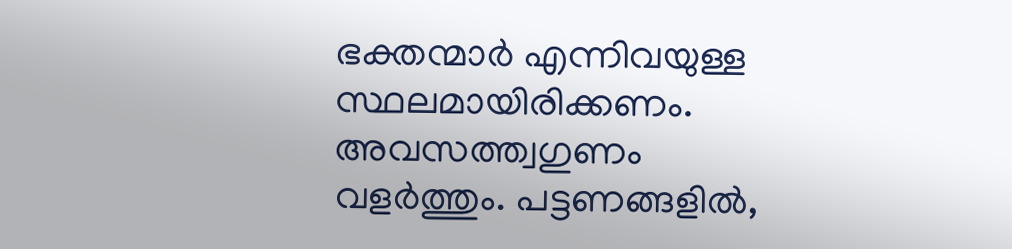ഭക്തന്മാര്‍ എന്നിവയുള്ള സ്ഥലമായിരിക്കണം. അവസത്ത്വഗുണം വളര്‍ത്തും. പട്ടണങ്ങളില്‍,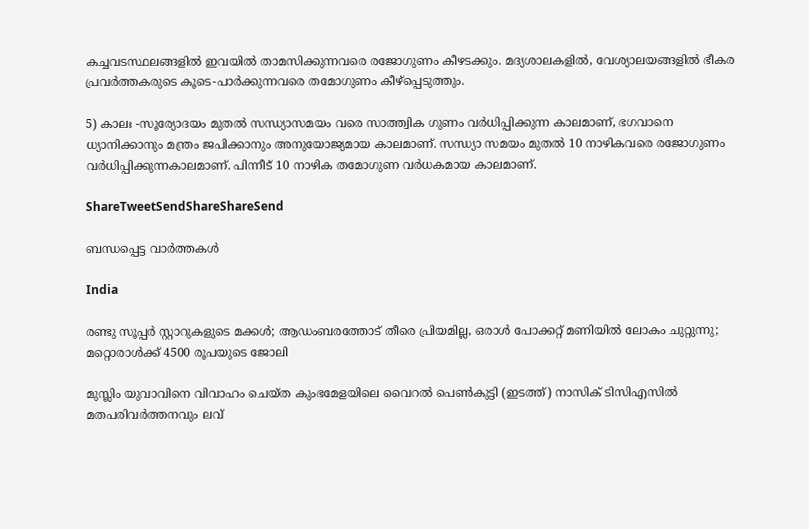കച്ചവടസ്ഥലങ്ങളില്‍ ഇവയില്‍ താമസിക്കുന്നവരെ രജോഗുണം കീഴടക്കും. മദ്യശാലകളില്‍, വേശ്യാലയങ്ങളില്‍ ഭീകര പ്രവര്‍ത്തകരുടെ കൂടെ-പാര്‍ക്കുന്നവരെ തമോഗുണം കീഴ്‌പ്പെടുത്തും.

5) കാലഃ -സൂര്യോദയം മുതല്‍ സന്ധ്യാസമയം വരെ സാത്ത്വിക ഗുണം വര്‍ധിപ്പിക്കുന്ന കാലമാണ്, ഭഗവാനെ ധ്യാനിക്കാനും മന്ത്രം ജപിക്കാനും അനുയോജ്യമായ കാലമാണ്. സന്ധ്യാ സമയം മുതല്‍ 10 നാഴികവരെ രജോഗുണം വര്‍ധിപ്പിക്കുന്നകാലമാണ്. പിന്നീട് 10 നാഴിക തമോഗുണ വര്‍ധകമായ കാലമാണ്.

ShareTweetSendShareShareSend

ബന്ധപ്പെട്ട വാര്‍ത്തകള്‍

India

രണ്ടു സൂപ്പര്‍ സ്റ്റാറുകളുടെ മക്കള്‍; ആഡംബരത്തോട് തീരെ പ്രിയമില്ല, ഒരാള്‍ പോക്കറ്റ് മണിയില്‍ ലോകം ചുറ്റുന്നു; മറ്റൊരാള്‍ക്ക് 4500 രൂപയുടെ ജോലി

മുസ്ലിം യുവാവിനെ വിവാഹം ചെയ്ത കുംഭമേളയിലെ വൈറല്‍ പെണ്‍കുട്ടി (ഇടത്ത്) നാസിക് ടിസിഎസില്‍ മതപരിവര്‍ത്തനവും ലവ്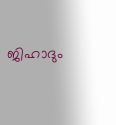ജിഹാദും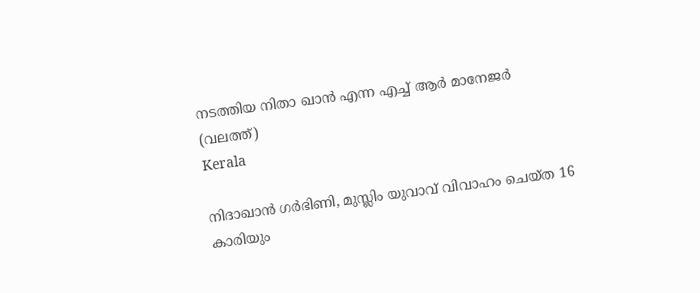നടത്തിയ നിതാ ഖാന്‍ എന്ന എച്ച് ആര്‍ മാനേജര്‍ (വലത്ത്)
Kerala

നിദാഖാന്‍ ഗര്‍ഭിണി, മുസ്ലിം യുവാവ് വിവാഹം ചെയ്ത 16 കാരിയും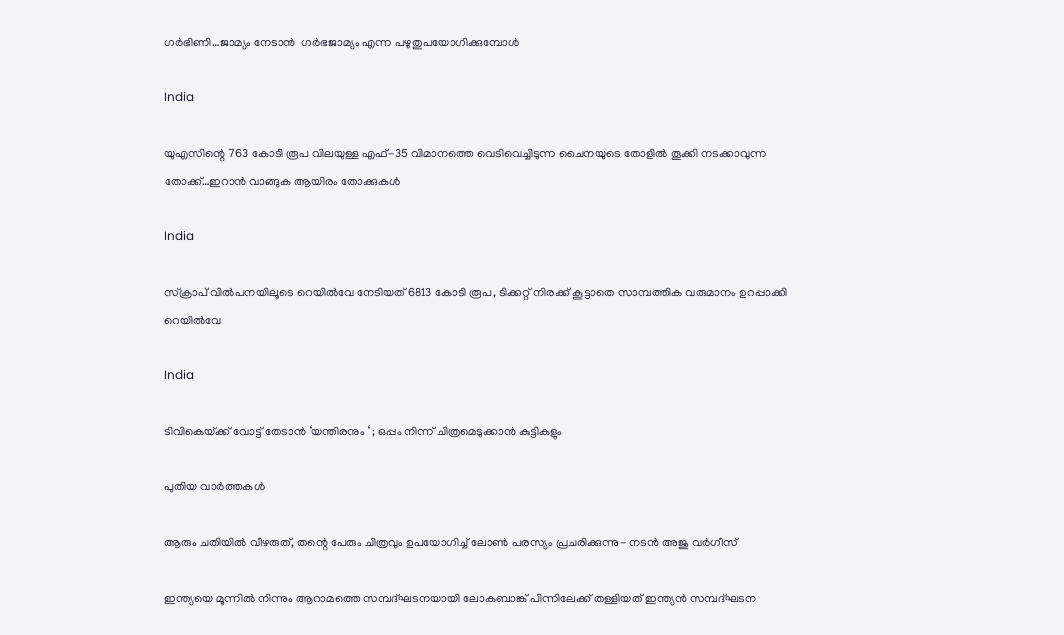ഗര്‍ഭിണി…ജാമ്യം നേടാന്‍  ഗര്‍ഭജാമ്യം എന്ന പഴുതുപയോഗിക്കുമ്പോള്‍

India

യുഎസിന്റെ 763 കോടി രൂപ വിലയുള്ള എഫ്-35 വിമാനത്തെ വെടിവെച്ചിടുന്ന ചൈനയുടെ തോളില്‍ തൂക്കി നടക്കാവുന്ന തോക്ക്…ഇറാന്‍ വാങ്ങുക ആയിരം തോക്കുകള്‍

India

സ്ക്രാപ് വില്‍പനയിലൂടെ റെയില്‍വേ നേടിയത് 6813 കോടി രൂപ, ടിക്കറ്റ് നിരക്ക് കൂട്ടാതെ സാമ്പത്തിക വരുമാനം ഉറപ്പാക്കി റെയില്‍വേ

India

ടിവികെയ്‌ക്ക് വോട്ട് തേടാൻ ‘യന്തിരനും ‘ ; ഒപ്പം നിന്ന് ചിത്രമെടുക്കാൻ കുട്ടികളും

പുതിയ വാര്‍ത്തകള്‍

ആരും ചതിയില്‍ വീഴരുത്, തന്റെ പേരും ചിത്രവും ഉപയോഗിച്ച് ലോണ്‍ പരസ്യം പ്രചരിക്കുന്നു- നടന്‍ അജു വര്‍ഗീസ്

ഇന്ത്യയെ മൂന്നില്‍ നിന്നും ആറാമത്തെ സമ്പദ്ഘടനയായി ലോകബാങ്ക് പിന്നിലേക്ക് തള്ളിയത് ഇന്ത്യന്‍ സമ്പദ്ഘടന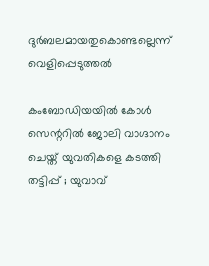ദുര്‍ബലമായതുകൊണ്ടല്ലെന്ന് വെളിപ്പെടുത്തല്‍

കംബോഡിയയില്‍ കോള്‍ സെന്ററില്‍ ജോലി വാഗ്ദാനം ചെയ്ത് യുവതികളെ കടത്തി തട്ടിപ്പ് ; യുവാവ്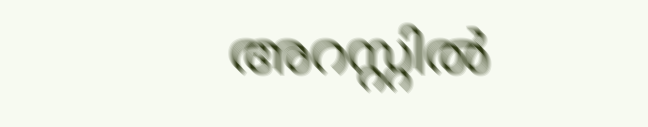അറസ്റ്റില്‍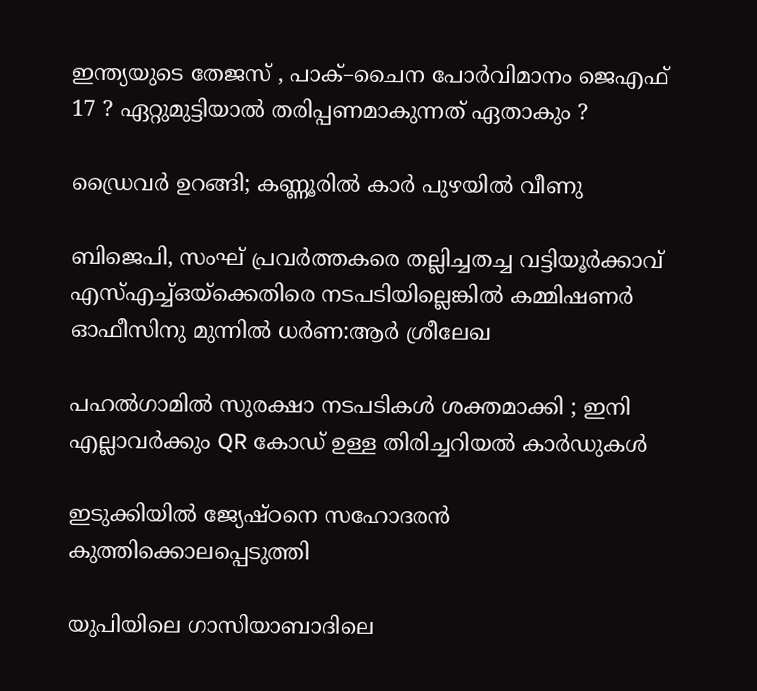ഇന്ത്യയുടെ തേജസ് , പാക്–ചൈന പോര്‍വിമാനം ജെഎഫ് 17 ? ഏറ്റുമുട്ടിയാൽ തരിപ്പണമാകുന്നത് ഏതാകും ?

ഡ്രൈവര്‍ ഉറങ്ങി; കണ്ണൂരില്‍ കാര്‍ പുഴയില്‍ വീണു

ബിജെപി, സംഘ് പ്രവര്‍ത്തകരെ തല്ലിച്ചതച്ച വട്ടിയൂര്‍ക്കാവ് എസ്എച്ച്ഒയ്‌ക്കെതിരെ നടപടിയില്ലെങ്കില്‍ കമ്മിഷണര്‍ ഓഫീസിനു മുന്നില്‍ ധര്‍ണ:ആര്‍ ശ്രീലേഖ

പഹൽഗാമിൽ സുരക്ഷാ നടപടികൾ ശക്തമാക്കി ; ഇനി എല്ലാവർക്കും QR കോഡ് ഉള്ള തിരിച്ചറിയൽ കാർഡുകൾ

ഇടുക്കിയില്‍ ജ്യേഷ്ഠനെ സഹോദരന്‍ കുത്തിക്കൊലപ്പെടുത്തി

യുപിയിലെ ഗാസിയാബാദിലെ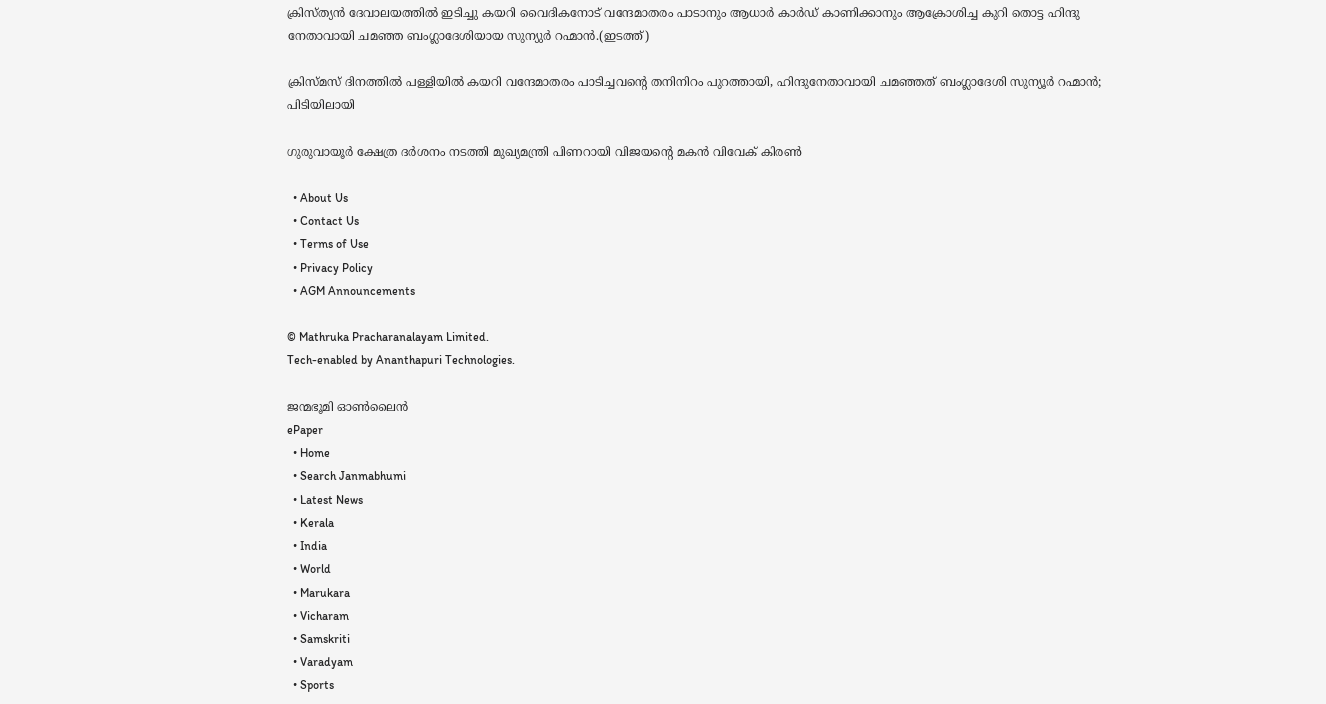ക്രിസ്ത്യന്‍ ദേവാലയത്തില്‍ ഇടിച്ചു കയറി വൈദികനോട് വന്ദേമാതരം പാടാനും ആധാർ കാർഡ് കാണിക്കാനും ആക്രോശിച്ച കുറി തൊട്ട ഹിന്ദു നേതാവായി ചമഞ്ഞ ബംഗ്ലാദേശിയായ സുന്യുര്‍ റഹ്മാന്‍.(ഇടത്ത്)

ക്രിസ്മസ് ദിനത്തില്‍ പള്ളിയില്‍ കയറി വന്ദേമാതരം പാടിച്ചവന്റെ തനിനിറം പുറത്തായി, ഹിന്ദുനേതാവായി ചമഞ്ഞത് ബംഗ്ലാദേശി സുന്യൂര്‍ റഹ്മാന്‍; പിടിയിലായി

ഗുരുവായൂര്‍ ക്ഷേത്ര ദര്‍ശനം നടത്തി മുഖ്യമന്ത്രി പിണറായി വിജയന്റെ മകന്‍ വിവേക് കിരണ്‍

  • About Us
  • Contact Us
  • Terms of Use
  • Privacy Policy
  • AGM Announcements

© Mathruka Pracharanalayam Limited.
Tech-enabled by Ananthapuri Technologies.

ജന്മഭൂമി ഓണ്‍ലൈന്‍
ePaper
  • Home
  • Search Janmabhumi
  • Latest News
  • Kerala
  • India
  • World
  • Marukara
  • Vicharam
  • Samskriti
  • Varadyam
  • Sports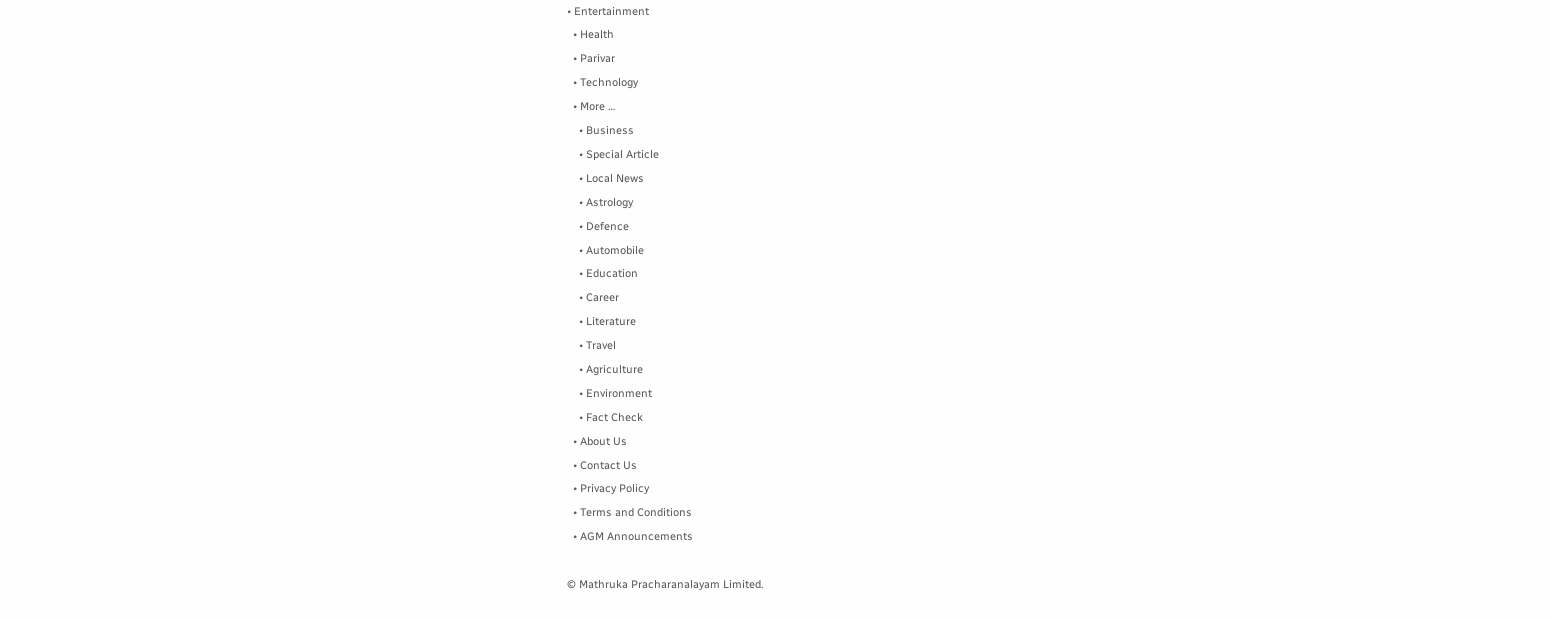• Entertainment
  • Health
  • Parivar
  • Technology
  • More …
    • Business
    • Special Article
    • Local News
    • Astrology
    • Defence
    • Automobile
    • Education
    • Career
    • Literature
    • Travel
    • Agriculture
    • Environment
    • Fact Check
  • About Us
  • Contact Us
  • Privacy Policy
  • Terms and Conditions
  • AGM Announcements

© Mathruka Pracharanalayam Limited.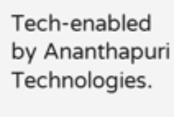Tech-enabled by Ananthapuri Technologies.